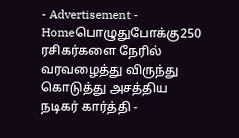- Advertisement -
Homeபொழுதுபோக்கு250 ரசிகர்களை நேரில் வரவழைத்து விருந்து கொடுத்து அசத்திய நடிகர் கார்த்தி -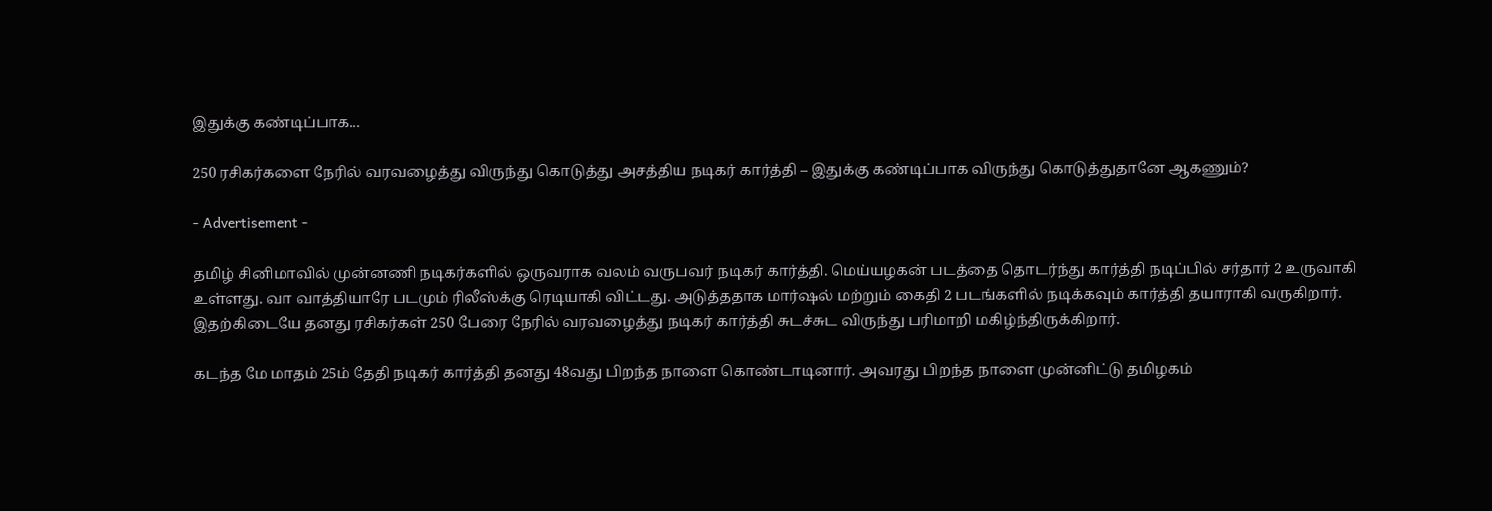இதுக்கு கண்டிப்பாக...

250 ரசிகர்களை நேரில் வரவழைத்து விருந்து கொடுத்து அசத்திய நடிகர் கார்த்தி – இதுக்கு கண்டிப்பாக விருந்து கொடுத்துதானே ஆகணும்?

- Advertisement -

தமிழ் சினிமாவில் முன்னணி நடிகர்களில் ஒருவராக வலம் வருபவர் நடிகர் கார்த்தி. மெய்யழகன் படத்தை தொடர்ந்து கார்த்தி நடிப்பில் சர்தார் 2 உருவாகி உள்ளது. வா வாத்தியாரே படமும் ரிலீஸ்க்கு ரெடியாகி விட்டது. அடுத்ததாக மார்ஷல் மற்றும் கைதி 2 படங்களில் நடிக்கவும் கார்த்தி தயாராகி வருகிறார். இதற்கிடையே தனது ரசிகர்கள் 250 பேரை நேரில் வரவழைத்து நடிகர் கார்த்தி சுடச்சுட விருந்து பரிமாறி மகிழ்ந்திருக்கிறார்.

கடந்த மே மாதம் 25ம் தேதி நடிகர் கார்த்தி தனது 48வது பிறந்த நாளை கொண்டாடினார். அவரது பிறந்த நாளை முன்னிட்டு தமிழகம்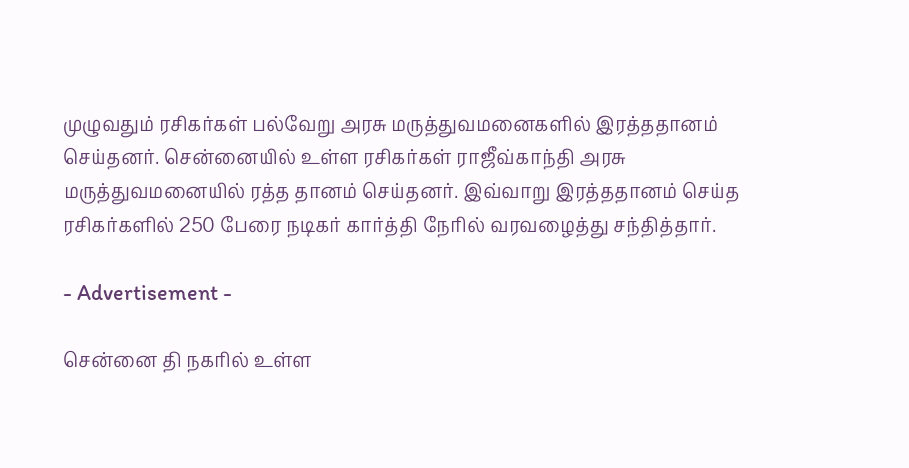முழுவதும் ரசிகர்கள் பல்வேறு அரசு மருத்துவமனைகளில் இரத்ததானம் செய்தனர். சென்னையில் உள்ள ரசிகர்கள் ராஜீவ்காந்தி அரசு மருத்துவமனையில் ரத்த தானம் செய்தனர். இவ்வாறு இரத்ததானம் செய்த ரசிகர்களில் 250 பேரை நடிகர் கார்த்தி நேரில் வரவழைத்து சந்தித்தார்.

- Advertisement -

சென்னை தி நகரில் உள்ள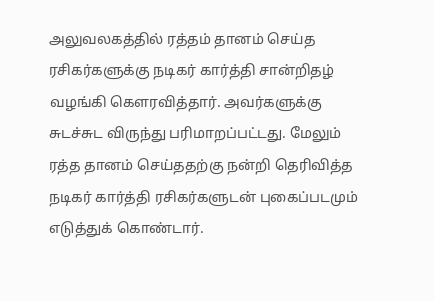அலுவலகத்தில் ரத்தம் தானம் செய்த ரசிகர்களுக்கு நடிகர் கார்த்தி சான்றிதழ் வழங்கி கௌரவித்தார். அவர்களுக்கு சுடச்சுட விருந்து பரிமாறப்பட்டது. மேலும் ரத்த தானம் செய்ததற்கு நன்றி தெரிவித்த நடிகர் கார்த்தி ரசிகர்களுடன் புகைப்படமும் எடுத்துக் கொண்டார்.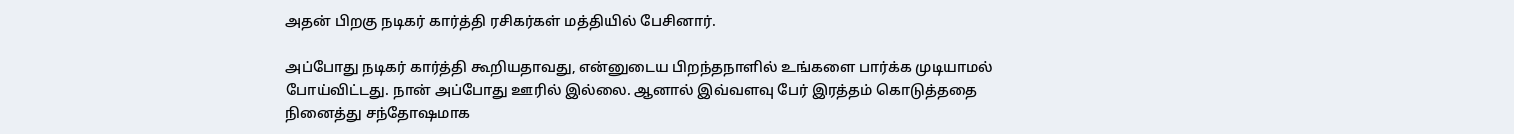அதன் பிறகு நடிகர் கார்த்தி ரசிகர்கள் மத்தியில் பேசினார்.

அப்போது நடிகர் கார்த்தி கூறியதாவது, என்னுடைய பிறந்தநாளில் உங்களை பார்க்க முடியாமல் போய்விட்டது. நான் அப்போது ஊரில் இல்லை. ஆனால் இவ்வளவு பேர் இரத்தம் கொடுத்ததை நினைத்து சந்தோஷமாக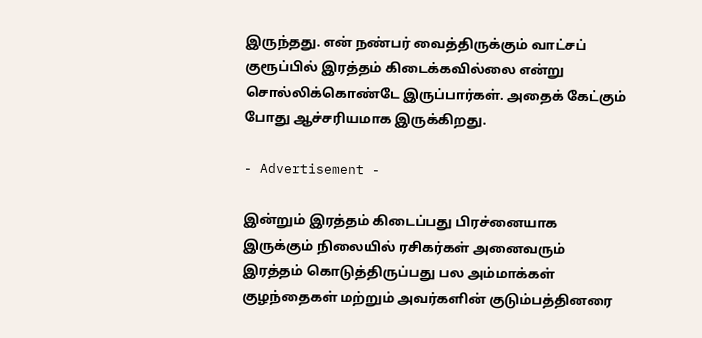இருந்தது. என் நண்பர் வைத்திருக்கும் வாட்சப் குரூப்பில் இரத்தம் கிடைக்கவில்லை என்று சொல்லிக்கொண்டே இருப்பார்கள். அதைக் கேட்கும் போது ஆச்சரியமாக இருக்கிறது.

- Advertisement -

இன்றும் இரத்தம் கிடைப்பது பிரச்னையாக இருக்கும் நிலையில் ரசிகர்கள் அனைவரும் இரத்தம் கொடுத்திருப்பது பல அம்மாக்கள் குழந்தைகள் மற்றும் அவர்களின் குடும்பத்தினரை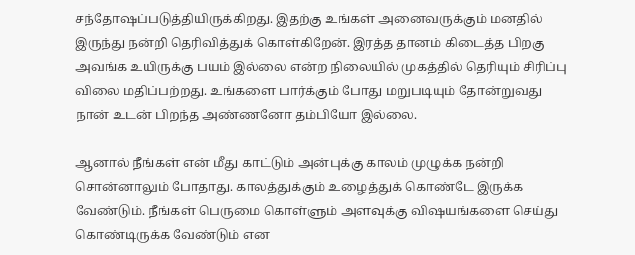சந்தோஷப்படுத்தியிருக்கிறது. இதற்கு உங்கள் அனைவருக்கும் மனதில் இருந்து நன்றி தெரிவித்துக் கொள்கிறேன். இரத்த தானம் கிடைத்த பிறகு அவங்க உயிருக்கு பயம் இல்லை என்ற நிலையில் முகத்தில் தெரியும் சிரிப்பு விலை மதிப்பற்றது. உங்களை பார்க்கும் போது மறுபடியும் தோன்றுவது நான் உடன் பிறந்த அண்ணனோ தம்பியோ இல்லை.

ஆனால் நீங்கள் என் மீது காட்டும் அன்புக்கு காலம் முழுக்க நன்றி சொன்னாலும் போதாது. காலத்துக்கும் உழைத்துக் கொண்டே இருக்க வேண்டும். நீங்கள் பெருமை கொள்ளும் அளவுக்கு விஷயங்களை செய்து கொண்டிருக்க வேண்டும் என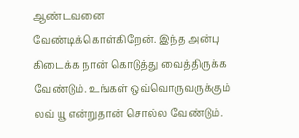ஆண்டவனை வேண்டிக்கொள்கிறேன். இந்த அன்பு கிடைக்க நான் கொடுத்து வைத்திருக்க வேண்டும். உங்கள் ஒவ்வொருவருக்கும் லவ் யூ என்றுதான் சொல்ல வேண்டும்.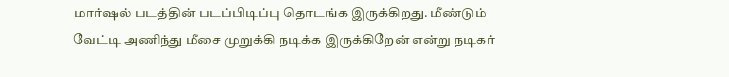மார்ஷல் படத்தின் படப்பிடிப்பு தொடங்க இருக்கிறது. மீண்டும் வேட்டி அணிந்து மீசை முறுக்கி நடிக்க இருக்கிறேன் என்று நடிகர்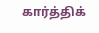கார்த்திக்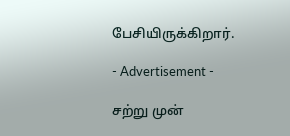பேசியிருக்கிறார்.

- Advertisement -

சற்று முன்